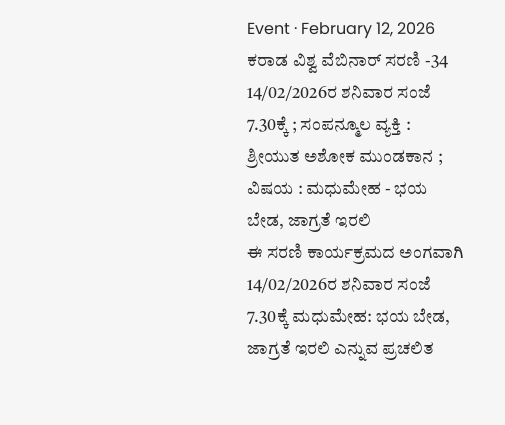Event · February 12, 2026
ಕರಾಡ ವಿಶ್ವ ವೆಬಿನಾರ್ ಸರಣಿ -34
14/02/2026ರ ಶನಿವಾರ ಸಂಜೆ 7.30ಕ್ಕೆ ; ಸಂಪನ್ಮೂಲ ವ್ಯಕ್ತಿ : ಶ್ರೀಯುತ ಅಶೋಕ ಮುಂಡಕಾನ ; ವಿಷಯ : ಮಧುಮೇಹ - ಭಯ ಬೇಡ, ಜಾಗ್ರತೆ ಇರಲಿ
ಈ ಸರಣಿ ಕಾರ್ಯಕ್ರಮದ ಅಂಗವಾಗಿ 14/02/2026ರ ಶನಿವಾರ ಸಂಜೆ 7.30ಕ್ಕೆ ಮಧುಮೇಹ: ಭಯ ಬೇಡ, ಜಾಗ್ರತೆ ಇರಲಿ ಎನ್ನುವ ಪ್ರಚಲಿತ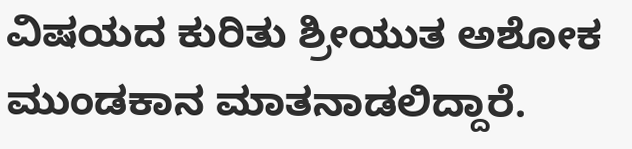ವಿಷಯದ ಕುರಿತು ಶ್ರೀಯುತ ಅಶೋಕ ಮುಂಡಕಾನ ಮಾತನಾಡಲಿದ್ದಾರೆ.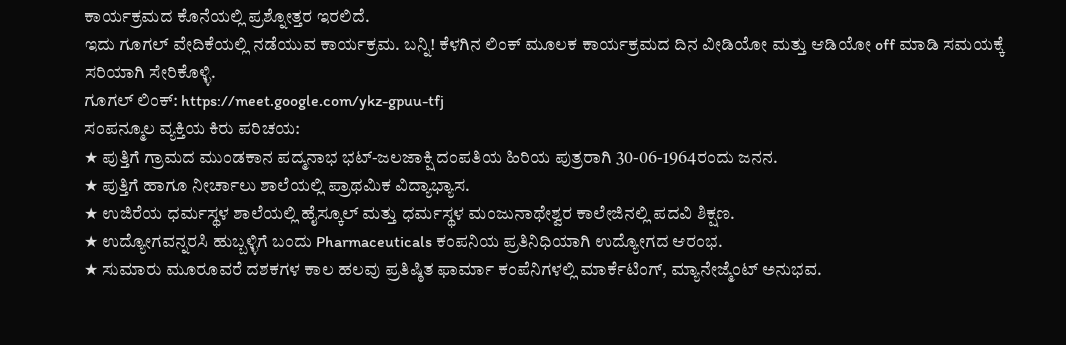ಕಾರ್ಯಕ್ರಮದ ಕೊನೆಯಲ್ಲಿ ಪ್ರಶ್ನೋತ್ತರ ಇರಲಿದೆ.
ಇದು ಗೂಗಲ್ ವೇದಿಕೆಯಲ್ಲಿ ನಡೆಯುವ ಕಾರ್ಯಕ್ರಮ. ಬನ್ನಿ! ಕೆಳಗಿನ ಲಿಂಕ್ ಮೂಲಕ ಕಾರ್ಯಕ್ರಮದ ದಿನ ವೀಡಿಯೋ ಮತ್ತು ಆಡಿಯೋ off ಮಾಡಿ ಸಮಯಕ್ಕೆ ಸರಿಯಾಗಿ ಸೇರಿಕೊಳ್ಳಿ.
ಗೂಗಲ್ ಲಿಂಕ್: https://meet.google.com/ykz-gpuu-tfj
ಸಂಪನ್ಮೂಲ ವ್ಯಕ್ತಿಯ ಕಿರು ಪರಿಚಯ:
★ ಪುತ್ತಿಗೆ ಗ್ರಾಮದ ಮುಂಡಕಾನ ಪದ್ಮನಾಭ ಭಟ್-ಜಲಜಾಕ್ಷಿ ದಂಪತಿಯ ಹಿರಿಯ ಪುತ್ರರಾಗಿ 30-06-1964ರಂದು ಜನನ.
★ ಪುತ್ತಿಗೆ ಹಾಗೂ ನೀರ್ಚಾಲು ಶಾಲೆಯಲ್ಲಿ ಪ್ರಾಥಮಿಕ ವಿದ್ಯಾಭ್ಯಾಸ.
★ ಉಜಿರೆಯ ಧರ್ಮಸ್ಥಳ ಶಾಲೆಯಲ್ಲಿ ಹೈಸ್ಕೂಲ್ ಮತ್ತು ಧರ್ಮಸ್ಥಳ ಮಂಜುನಾಥೇಶ್ವರ ಕಾಲೇಜಿನಲ್ಲಿ ಪದವಿ ಶಿಕ್ಷಣ.
★ ಉದ್ಯೋಗವನ್ನರಸಿ ಹುಬ್ಬಳ್ಳಿಗೆ ಬಂದು Pharmaceuticals ಕಂಪನಿಯ ಪ್ರತಿನಿಧಿಯಾಗಿ ಉದ್ಯೋಗದ ಆರಂಭ.
★ ಸುಮಾರು ಮೂರೂವರೆ ದಶಕಗಳ ಕಾಲ ಹಲವು ಪ್ರತಿಷ್ಠಿತ ಫಾರ್ಮಾ ಕಂಪೆನಿಗಳಲ್ಲಿ ಮಾರ್ಕೆಟಿಂಗ್, ಮ್ಯಾನೇಜ್ಮೆಂಟ್ ಅನುಭವ.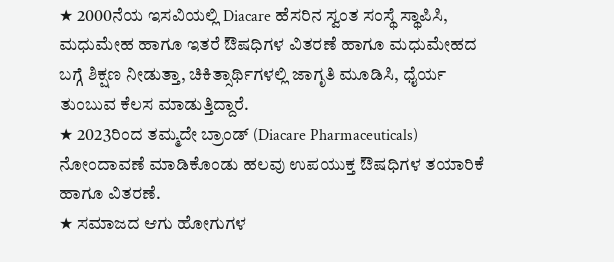★ 2000ನೆಯ ಇಸವಿಯಲ್ಲಿ Diacare ಹೆಸರಿನ ಸ್ವಂತ ಸಂಸ್ಥೆ ಸ್ಥಾಪಿಸಿ, ಮಧುಮೇಹ ಹಾಗೂ ಇತರೆ ಔಷಧಿಗಳ ವಿತರಣೆ ಹಾಗೂ ಮಧುಮೇಹದ ಬಗ್ಗೆ ಶಿಕ್ಷಣ ನೀಡುತ್ತಾ, ಚಿಕಿತ್ಸಾರ್ಥಿಗಳಲ್ಲಿ ಜಾಗೃತಿ ಮೂಡಿಸಿ, ಧೈರ್ಯ ತುಂಬುವ ಕೆಲಸ ಮಾಡುತ್ತಿದ್ದಾರೆ.
★ 2023ರಿಂದ ತಮ್ಮದೇ ಬ್ರಾಂಡ್ (Diacare Pharmaceuticals) ನೋಂದಾವಣೆ ಮಾಡಿಕೊಂಡು ಹಲವು ಉಪಯುಕ್ತ ಔಷಧಿಗಳ ತಯಾರಿಕೆ ಹಾಗೂ ವಿತರಣೆ.
★ ಸಮಾಜದ ಆಗು ಹೋಗುಗಳ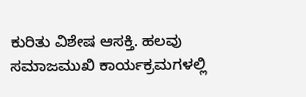ಕುರಿತು ವಿಶೇಷ ಆಸಕ್ತಿ. ಹಲವು ಸಮಾಜಮುಖಿ ಕಾರ್ಯಕ್ರಮಗಳಲ್ಲಿ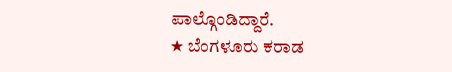ಪಾಲ್ಗೊಂಡಿದ್ದಾರೆ.
★ ಬೆಂಗಳೂರು ಕರಾಡ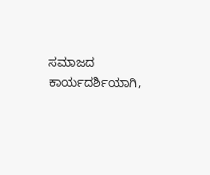ಸಮಾಜದ ಕಾರ್ಯದರ್ಶಿಯಾಗಿ,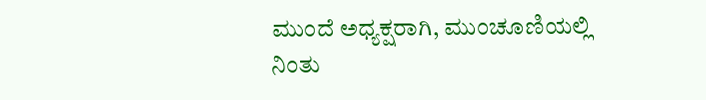ಮುಂದೆ ಅಧ್ಯಕ್ಷರಾಗಿ, ಮುಂಚೂಣಿಯಲ್ಲಿ ನಿಂತು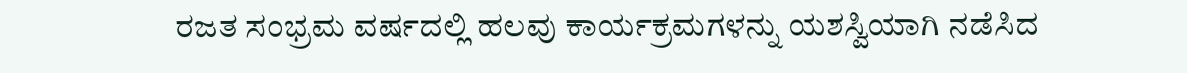ರಜತ ಸಂಭ್ರಮ ವರ್ಷದಲ್ಲಿ ಹಲವು ಕಾರ್ಯಕ್ರಮಗಳನ್ನು ಯಶಸ್ವಿಯಾಗಿ ನಡೆಸಿದ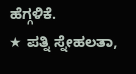ಹೆಗ್ಗಳಿಕೆ.
★ ಪತ್ನಿ ಸ್ನೇಹಲತಾ,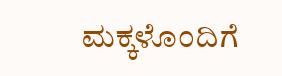ಮಕ್ಕಳೊಂದಿಗೆ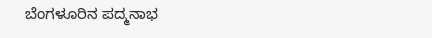ಬೆಂಗಳೂರಿನ ಪದ್ಮನಾಭ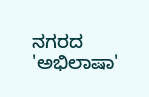ನಗರದ 'ಅಭಿಲಾಷಾ'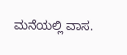ಮನೆಯಲ್ಲಿ ವಾಸ.